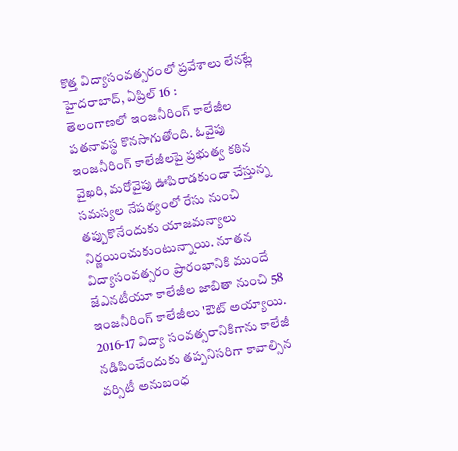కొత్త విద్యాసంవత్సరంలో ప్రవేశాలు లేనట్లే
హైదరాబాద్, ఏప్రిల్ 16 :
తెలంగాణలో ఇంజనీరింగ్ కాలేజీల పతనావస్థ కొనసాగుతోంది. ఓవైపు ఇంజనీరింగ్ కాలేజీలపై ప్రభుత్వ కఠిన వైఖరి, మరోవైపు ఊపిరాడకుండా చేస్తున్న సమస్యల నేపథ్యంలో రేసు నుంచి తప్పుకొనేందుకు యాజమన్యాలు నిర్ణయించుకుంటున్నాయి. నూతన విద్యాసంవత్సరం ప్రారంభానికి ముందే జేఎనటీయూ కాలేజీల జాబితా నుంచి 58 ఇంజనీరింగ్ కాలేజీలు 'ఔట్ అయ్యాయి. 2016-17 విద్యా సంవత్సరానికిగాను కాలేజీ నడిపించేందుకు తప్పనిసరిగా కావాల్సిన వర్సిటీ అనుబంధ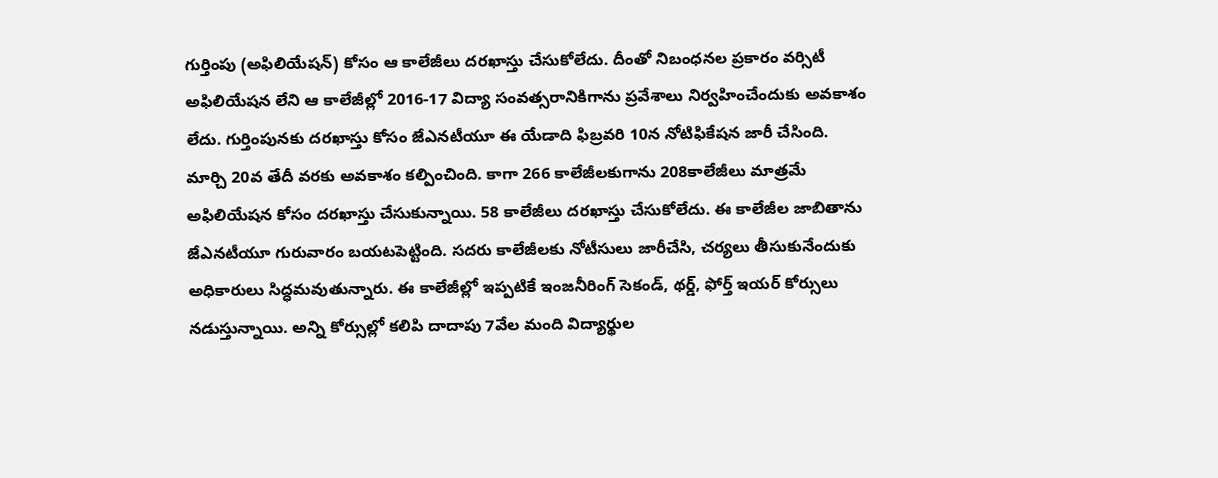గుర్తింపు (అఫిలియేషన్) కోసం ఆ కాలేజీలు దరఖాస్తు చేసుకోలేదు. దీంతో నిబంధనల ప్రకారం వర్సిటీ అఫిలియేషన లేని ఆ కాలేజీల్లో 2016-17 విద్యా సంవత్సరానికిగాను ప్రవేశాలు నిర్వహించేందుకు అవకాశం లేదు. గుర్తింపునకు దరఖాస్తు కోసం జేఎనటీయూ ఈ యేడాది ఫిబ్రవరి 10న నోటిఫికేషన జారీ చేసింది.
మార్చి 20వ తేదీ వరకు అవకాశం కల్పించింది. కాగా 266 కాలేజీలకుగాను 208కాలేజీలు మాత్రమే అఫిలియేషన కోసం దరఖాస్తు చేసుకున్నాయి. 58 కాలేజీలు దరఖాస్తు చేసుకోలేదు. ఈ కాలేజీల జాబితాను జేఎనటీయూ గురువారం బయటపెట్టింది. సదరు కాలేజీలకు నోటీసులు జారీచేసి, చర్యలు తీసుకునేందుకు అధికారులు సిద్ధమవుతున్నారు. ఈ కాలేజీల్లో ఇప్పటికే ఇంజనీరింగ్ సెకండ్, థర్డ్, ఫోర్త్ ఇయర్ కోర్సులు నడుస్తున్నాయి. అన్ని కోర్సుల్లో కలిపి దాదాపు 7వేల మంది విద్యార్థుల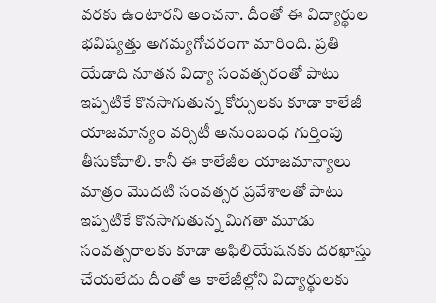వరకు ఉంటారని అంచనా. దీంతో ఈ విద్యార్థుల భవిష్యత్తు అగమ్యగోచరంగా మారింది. ప్రతి యేడాది నూతన విద్యా సంవత్సరంతో పాటు ఇప్పటికే కొనసాగుతున్న కోర్సులకు కూడా కాలేజీ యాజమాన్యం వర్సిటీ అనుంబంధ గుర్తింపు తీసుకోవాలి. కానీ ఈ కాలేజీల యాజమాన్యాలు మాత్రం మొదటి సంవత్సర ప్రవేశాలతో పాటు ఇప్పటికే కొనసాగుతున్న మిగతా మూడు సంవత్సరాలకు కూడా అఫిలియేషనకు దరఖాస్తు చేయలేదు దీంతో ఆ కాలేజీల్లోని విద్యార్థులకు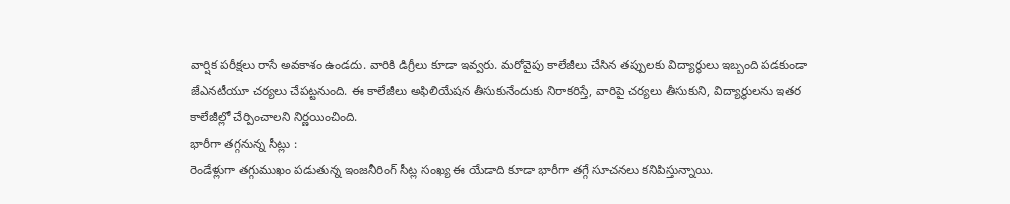వార్షిక పరీక్షలు రాసే అవకాశం ఉండదు. వారికి డిగ్రీలు కూడా ఇవ్వరు. మరోవైపు కాలేజీలు చేసిన తప్పులకు విద్యార్థులు ఇబ్బంది పడకుండా జేఎనటీయూ చర్యలు చేపట్టనుంది. ఈ కాలేజీలు అఫిలియేషన తీసుకునేందుకు నిరాకరిస్తే, వారిపై చర్యలు తీసుకుని, విద్యార్థులను ఇతర కాలేజీల్లో చేర్పించాలని నిర్ణయించింది.
భారీగా తగ్గనున్న సీట్లు :
రెండేళ్లుగా తగ్గుముఖం పడుతున్న ఇంజనీరింగ్ సీట్ల సంఖ్య ఈ యేడాది కూడా భారీగా తగ్గే సూచనలు కనిపిస్తున్నాయి.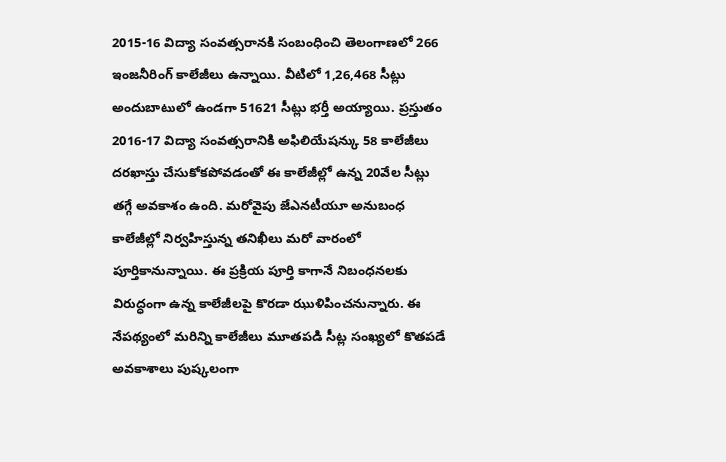2015-16 విద్యా సంవత్సరానకి సంబంధించి తెలంగాణలో 266 ఇంజనీరింగ్ కాలేజీలు ఉన్నాయి. వీటిలో 1,26,468 సీట్లు అందుబాటులో ఉండగా 51621 సీట్లు భర్తీ అయ్యాయి. ప్రస్తుతం 2016-17 విద్యా సంవత్సరానికి అఫిలియేషన్కు 58 కాలేజీలు దరఖాస్తు చేసుకోకపోవడంతో ఈ కాలేజీల్లో ఉన్న 20వేల సీట్లు తగ్గే అవకాశం ఉంది. మరోవైపు జేఎనటీయూ అనుబంధ కాలేజీల్లో నిర్వహిస్తున్న తనిఖీలు మరో వారంలో పూర్తికానున్నాయి. ఈ ప్రక్రియ పూర్తి కాగానే నిబంధనలకు విరుద్ధంగా ఉన్న కాలేజీలపై కొరడా ఝుళిపించనున్నారు. ఈ నేపథ్యంలో మరిన్ని కాలేజీలు మూతపడి సీట్ల సంఖ్యలో కొతపడే అవకాశాలు పుష్కలంగా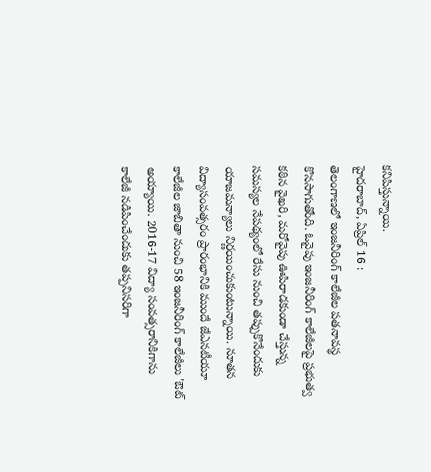కనిపిస్తున్నాయి.
హైదరాబాద్, ఏప్రిల్ 16 :
తెలంగాణలో ఇంజనీరింగ్ కాలేజీల పతనావస్థ కొనసాగుతోంది. ఓవైపు ఇంజనీరింగ్ కాలేజీలపై ప్రభుత్వ కఠిన వైఖరి, మరోవైపు ఊపిరాడకుండా చేస్తున్న సమస్యల నేపథ్యంలో రేసు నుంచి తప్పుకొనేందుకు యాజమన్యాలు నిర్ణయించుకుంటున్నాయి. నూతన విద్యాసంవత్సరం ప్రారంభానికి ముందే జేఎనటీయూ కాలేజీల జాబితా నుంచి 58 ఇంజనీరింగ్ కాలేజీలు 'ఔట్ అయ్యాయి. 2016-17 విద్యా సంవత్సరానికిగాను కాలేజీ నడిపించేందుకు తప్పనిసరిగా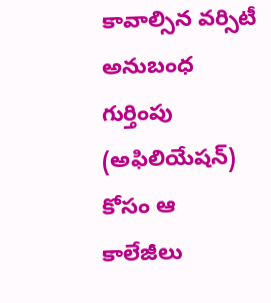కావాల్సిన వర్సిటీ అనుబంధ గుర్తింపు (అఫిలియేషన్) కోసం ఆ కాలేజీలు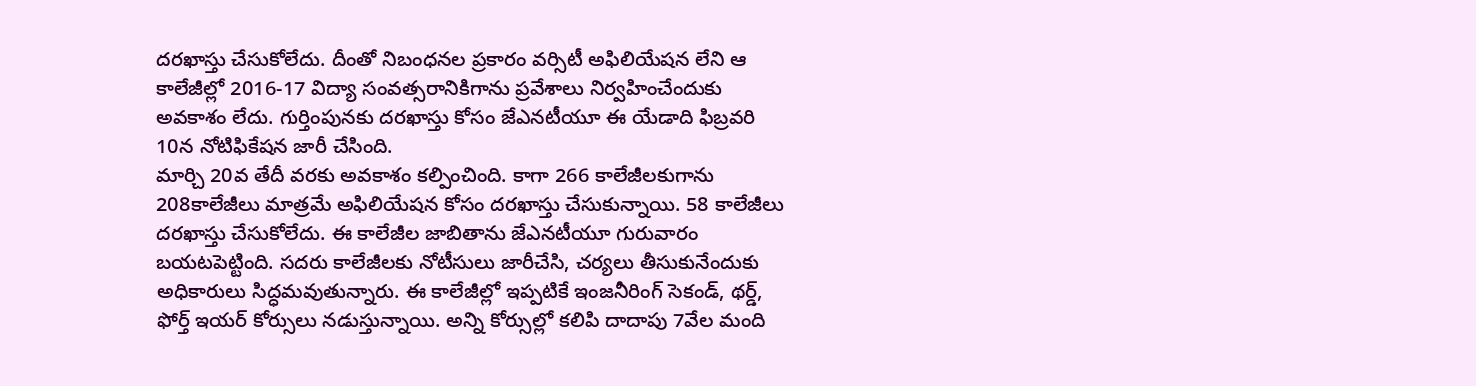దరఖాస్తు చేసుకోలేదు. దీంతో నిబంధనల ప్రకారం వర్సిటీ అఫిలియేషన లేని ఆ కాలేజీల్లో 2016-17 విద్యా సంవత్సరానికిగాను ప్రవేశాలు నిర్వహించేందుకు అవకాశం లేదు. గుర్తింపునకు దరఖాస్తు కోసం జేఎనటీయూ ఈ యేడాది ఫిబ్రవరి 10న నోటిఫికేషన జారీ చేసింది.
మార్చి 20వ తేదీ వరకు అవకాశం కల్పించింది. కాగా 266 కాలేజీలకుగాను 208కాలేజీలు మాత్రమే అఫిలియేషన కోసం దరఖాస్తు చేసుకున్నాయి. 58 కాలేజీలు దరఖాస్తు చేసుకోలేదు. ఈ కాలేజీల జాబితాను జేఎనటీయూ గురువారం బయటపెట్టింది. సదరు కాలేజీలకు నోటీసులు జారీచేసి, చర్యలు తీసుకునేందుకు అధికారులు సిద్ధమవుతున్నారు. ఈ కాలేజీల్లో ఇప్పటికే ఇంజనీరింగ్ సెకండ్, థర్డ్, ఫోర్త్ ఇయర్ కోర్సులు నడుస్తున్నాయి. అన్ని కోర్సుల్లో కలిపి దాదాపు 7వేల మంది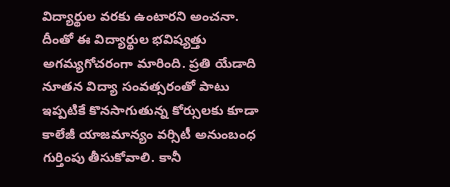విద్యార్థుల వరకు ఉంటారని అంచనా. దీంతో ఈ విద్యార్థుల భవిష్యత్తు అగమ్యగోచరంగా మారింది. ప్రతి యేడాది నూతన విద్యా సంవత్సరంతో పాటు ఇప్పటికే కొనసాగుతున్న కోర్సులకు కూడా కాలేజీ యాజమాన్యం వర్సిటీ అనుంబంధ గుర్తింపు తీసుకోవాలి. కానీ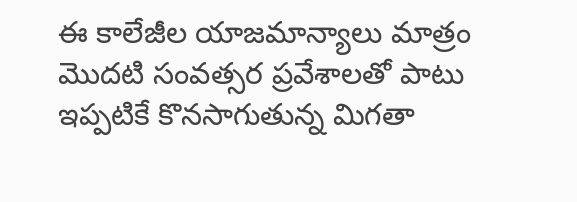ఈ కాలేజీల యాజమాన్యాలు మాత్రం మొదటి సంవత్సర ప్రవేశాలతో పాటు ఇప్పటికే కొనసాగుతున్న మిగతా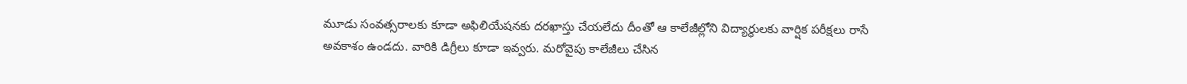మూడు సంవత్సరాలకు కూడా అఫిలియేషనకు దరఖాస్తు చేయలేదు దీంతో ఆ కాలేజీల్లోని విద్యార్థులకు వార్షిక పరీక్షలు రాసే అవకాశం ఉండదు. వారికి డిగ్రీలు కూడా ఇవ్వరు. మరోవైపు కాలేజీలు చేసిన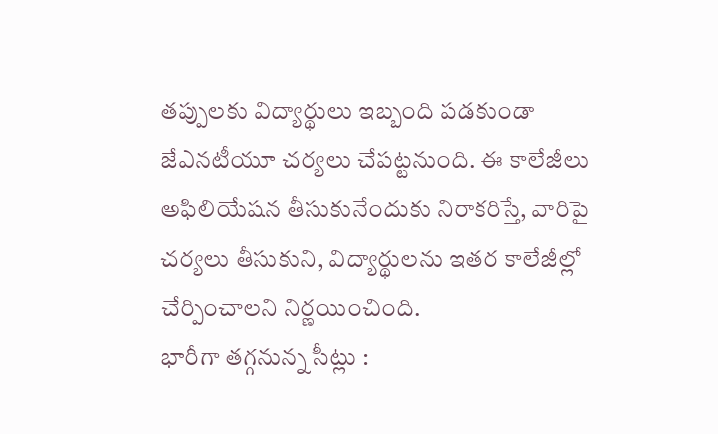తప్పులకు విద్యార్థులు ఇబ్బంది పడకుండా జేఎనటీయూ చర్యలు చేపట్టనుంది. ఈ కాలేజీలు అఫిలియేషన తీసుకునేందుకు నిరాకరిస్తే, వారిపై చర్యలు తీసుకుని, విద్యార్థులను ఇతర కాలేజీల్లో చేర్పించాలని నిర్ణయించింది.
భారీగా తగ్గనున్న సీట్లు :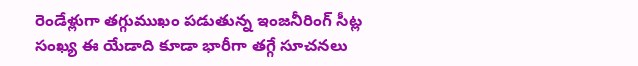రెండేళ్లుగా తగ్గుముఖం పడుతున్న ఇంజనీరింగ్ సీట్ల సంఖ్య ఈ యేడాది కూడా భారీగా తగ్గే సూచనలు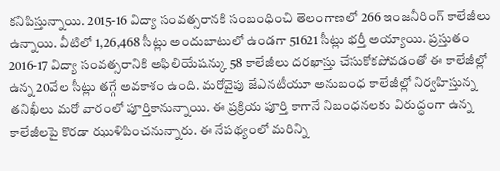కనిపిస్తున్నాయి. 2015-16 విద్యా సంవత్సరానకి సంబంధించి తెలంగాణలో 266 ఇంజనీరింగ్ కాలేజీలు ఉన్నాయి. వీటిలో 1,26,468 సీట్లు అందుబాటులో ఉండగా 51621 సీట్లు భర్తీ అయ్యాయి. ప్రస్తుతం 2016-17 విద్యా సంవత్సరానికి అఫిలియేషన్కు 58 కాలేజీలు దరఖాస్తు చేసుకోకపోవడంతో ఈ కాలేజీల్లో ఉన్న 20వేల సీట్లు తగ్గే అవకాశం ఉంది. మరోవైపు జేఎనటీయూ అనుబంధ కాలేజీల్లో నిర్వహిస్తున్న తనిఖీలు మరో వారంలో పూర్తికానున్నాయి. ఈ ప్రక్రియ పూర్తి కాగానే నిబంధనలకు విరుద్ధంగా ఉన్న కాలేజీలపై కొరడా ఝుళిపించనున్నారు. ఈ నేపథ్యంలో మరిన్ని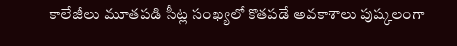కాలేజీలు మూతపడి సీట్ల సంఖ్యలో కొతపడే అవకాశాలు పుష్కలంగా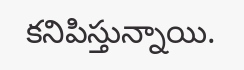కనిపిస్తున్నాయి.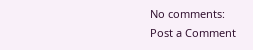No comments:
Post a Comment